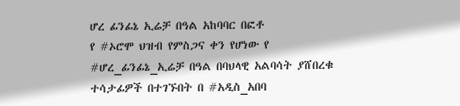ሆረ ፊንፊኔ ኢሬቻ በዓል አከባባር በፎቶ
የ #ኦሮሞ ህዝብ የምስጋና ቀን የሆነው የ #ሆረ_ፊንፊኔ_ኢሬቻ በዓል በባህላዊ አልባሳት ያሸበረቁ ተሳታፊዎች በተገኙበት በ #አዲስ_አበባ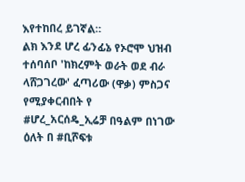እየተከበረ ይገኛል።
ልክ እንደ ሆረ ፊንፊኔ የኦሮሞ ህዝብ ተሰባሰቦ 'ከክረምት ወራት ወደ ብራ ላሸጋገረው' ፈጣሪው (ዋቃ) ምስጋና የሚያቀርብበት የ #ሆረ_አርሰዴ_ኢሬቻ በዓልም በነገው ዕለት በ #ቢሾፍቱ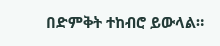በድምቅት ተከብሮ ይውላል።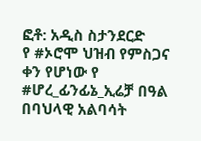ፎቶ: አዲስ ስታንደርድ
የ #ኦሮሞ ህዝብ የምስጋና ቀን የሆነው የ #ሆረ_ፊንፊኔ_ኢሬቻ በዓል በባህላዊ አልባሳት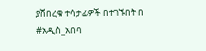ያሸበረቁ ተሳታፊዎች በተገኙበት በ #አዲስ_አበባ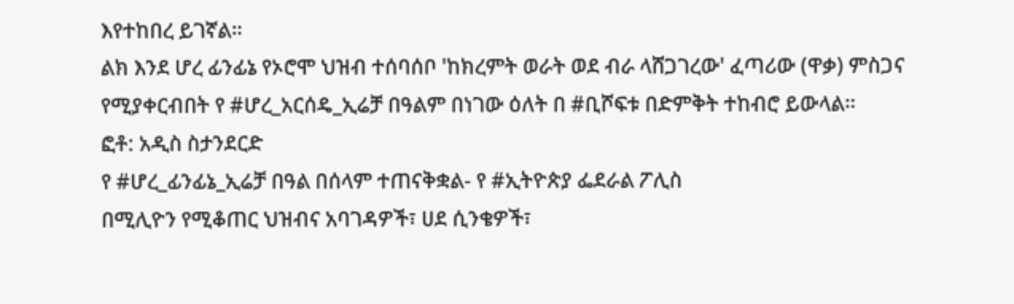እየተከበረ ይገኛል።
ልክ እንደ ሆረ ፊንፊኔ የኦሮሞ ህዝብ ተሰባሰቦ 'ከክረምት ወራት ወደ ብራ ላሸጋገረው' ፈጣሪው (ዋቃ) ምስጋና የሚያቀርብበት የ #ሆረ_አርሰዴ_ኢሬቻ በዓልም በነገው ዕለት በ #ቢሾፍቱ በድምቅት ተከብሮ ይውላል።
ፎቶ: አዲስ ስታንደርድ
የ #ሆረ_ፊንፊኔ_ኢሬቻ በዓል በሰላም ተጠናቅቋል- የ #ኢትዮጵያ ፌደራል ፖሊስ
በሚሊዮን የሚቆጠር ህዝብና አባገዳዎች፣ ሀደ ሲንቄዎች፣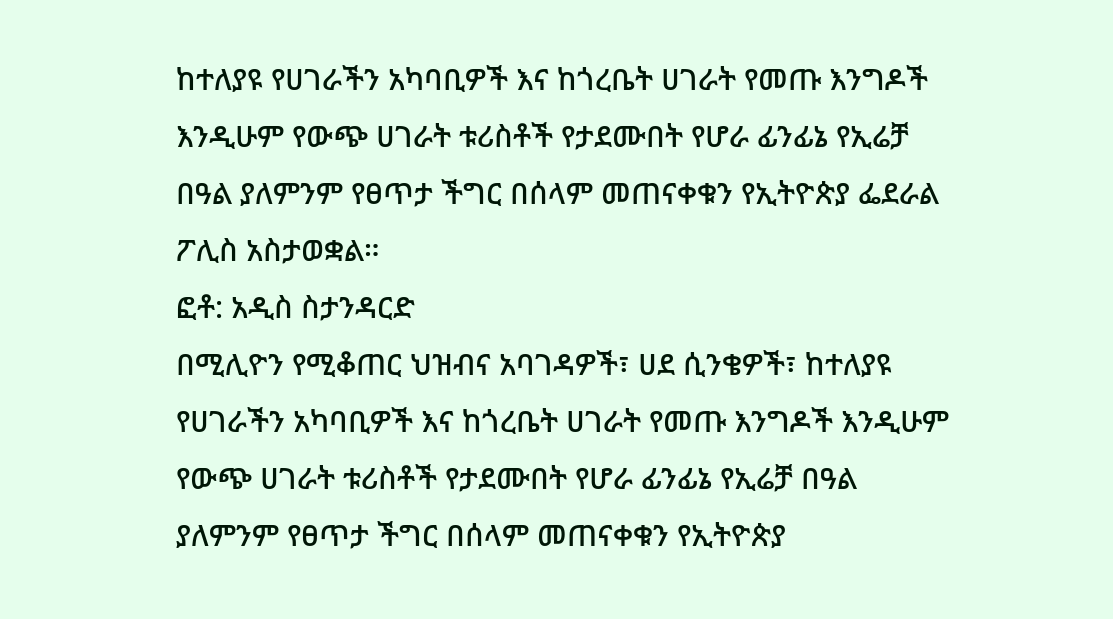ከተለያዩ የሀገራችን አካባቢዎች እና ከጎረቤት ሀገራት የመጡ እንግዶች እንዲሁም የውጭ ሀገራት ቱሪስቶች የታደሙበት የሆራ ፊንፊኔ የኢሬቻ በዓል ያለምንም የፀጥታ ችግር በሰላም መጠናቀቁን የኢትዮጵያ ፌደራል ፖሊስ አስታወቋል።
ፎቶ: አዲስ ስታንዳርድ
በሚሊዮን የሚቆጠር ህዝብና አባገዳዎች፣ ሀደ ሲንቄዎች፣ ከተለያዩ የሀገራችን አካባቢዎች እና ከጎረቤት ሀገራት የመጡ እንግዶች እንዲሁም የውጭ ሀገራት ቱሪስቶች የታደሙበት የሆራ ፊንፊኔ የኢሬቻ በዓል ያለምንም የፀጥታ ችግር በሰላም መጠናቀቁን የኢትዮጵያ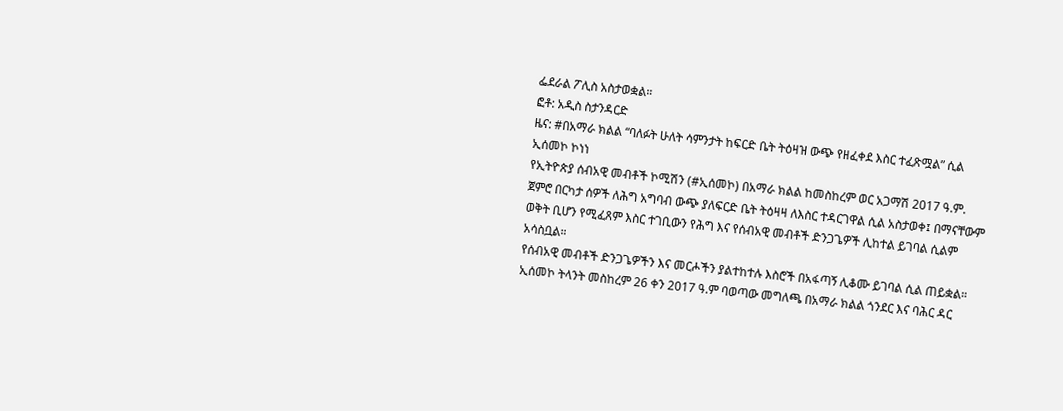ፌደራል ፖሊስ አስታወቋል።
ፎቶ: አዲስ ስታንዳርድ
ዜና: #በአማራ ክልል “ባለፉት ሁለት ሳምንታት ከፍርድ ቤት ትዕዛዝ ውጭ የዘፈቀደ እስር ተፈጽሟል” ሲል ኢሰመኮ ኮነነ
የኢትዮጵያ ሰብአዊ መብቶች ኮሚሽን (#ኢሰመኮ) በአማራ ክልል ከመስከረም ወር አጋማሽ 2017 ዓ.ም. ጀምሮ በርካታ ሰዎች ለሕግ አግባብ ውጭ ያለፍርድ ቤት ትዕዛዛ ለእስር ተዳርገዋል ሲል አስታወቀ፤ በማናቸውም ወቅት ቢሆን የሚፈጸም እስር ተገቢውን የሕግ እና የሰብአዊ መብቶች ድንጋጌዎች ሊከተል ይገባል ሲልም አሳስቧል።
የሰብአዊ መብቶች ድንጋጌዎችን እና መርሖችን ያልተከተሉ እስሮች በአፋጣኝ ሊቆሙ ይገባል ሲል ጠይቋል።
ኢሰመኮ ትላንት መስከረም 26 ቀን 2017 ዓ.ም ባወጣው መግለጫ በአማራ ክልል ጎንደር እና ባሕር ዳር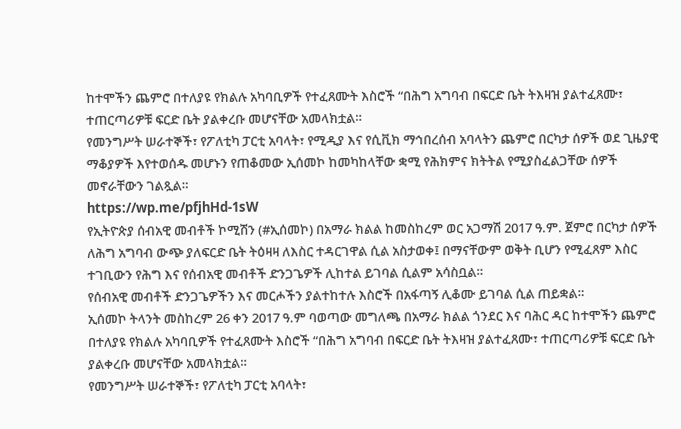ከተሞችን ጨምሮ በተለያዩ የክልሉ አካባቢዎች የተፈጸሙት እስሮች “በሕግ አግባብ በፍርድ ቤት ትእዛዝ ያልተፈጸሙ፣ ተጠርጣሪዎቹ ፍርድ ቤት ያልቀረቡ መሆናቸው አመላክቷል።
የመንግሥት ሠራተኞች፣ የፖለቲካ ፓርቲ አባላት፣ የሚዲያ እና የሲቪክ ማኅበረሰብ አባላትን ጨምሮ በርካታ ሰዎች ወደ ጊዜያዊ ማቆያዎች እየተወሰዱ መሆኑን የጠቆመው ኢሰመኮ ከመካከላቸው ቋሚ የሕክምና ክትትል የሚያስፈልጋቸው ሰዎች መኖራቸውን ገልጿል።
https://wp.me/pfjhHd-1sW
የኢትዮጵያ ሰብአዊ መብቶች ኮሚሽን (#ኢሰመኮ) በአማራ ክልል ከመስከረም ወር አጋማሽ 2017 ዓ.ም. ጀምሮ በርካታ ሰዎች ለሕግ አግባብ ውጭ ያለፍርድ ቤት ትዕዛዛ ለእስር ተዳርገዋል ሲል አስታወቀ፤ በማናቸውም ወቅት ቢሆን የሚፈጸም እስር ተገቢውን የሕግ እና የሰብአዊ መብቶች ድንጋጌዎች ሊከተል ይገባል ሲልም አሳስቧል።
የሰብአዊ መብቶች ድንጋጌዎችን እና መርሖችን ያልተከተሉ እስሮች በአፋጣኝ ሊቆሙ ይገባል ሲል ጠይቋል።
ኢሰመኮ ትላንት መስከረም 26 ቀን 2017 ዓ.ም ባወጣው መግለጫ በአማራ ክልል ጎንደር እና ባሕር ዳር ከተሞችን ጨምሮ በተለያዩ የክልሉ አካባቢዎች የተፈጸሙት እስሮች “በሕግ አግባብ በፍርድ ቤት ትእዛዝ ያልተፈጸሙ፣ ተጠርጣሪዎቹ ፍርድ ቤት ያልቀረቡ መሆናቸው አመላክቷል።
የመንግሥት ሠራተኞች፣ የፖለቲካ ፓርቲ አባላት፣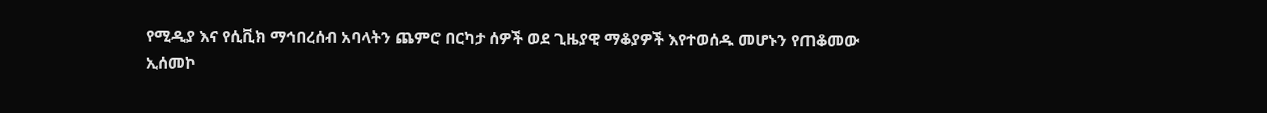የሚዲያ እና የሲቪክ ማኅበረሰብ አባላትን ጨምሮ በርካታ ሰዎች ወደ ጊዜያዊ ማቆያዎች እየተወሰዱ መሆኑን የጠቆመው ኢሰመኮ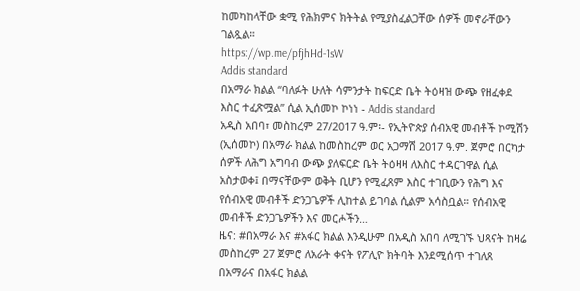ከመካከላቸው ቋሚ የሕክምና ክትትል የሚያስፈልጋቸው ሰዎች መኖራቸውን ገልጿል።
https://wp.me/pfjhHd-1sW
Addis standard
በአማራ ክልል “ባለፉት ሁለት ሳምንታት ከፍርድ ቤት ትዕዛዝ ውጭ የዘፈቀደ እስር ተፈጽሟል” ሲል ኢሰመኮ ኮነነ - Addis standard
አዲስ አበባ፣ መስከረም 27/2017 ዓ.ም፡- የኢትዮጵያ ሰብአዊ መብቶች ኮሚሽን (ኢሰመኮ) በአማራ ክልል ከመስከረም ወር አጋማሽ 2017 ዓ.ም. ጀምሮ በርካታ ሰዎች ለሕግ አግባብ ውጭ ያለፍርድ ቤት ትዕዛዛ ለእስር ተዳርገዋል ሲል አስታወቀ፤ በማናቸውም ወቅት ቢሆን የሚፈጸም እስር ተገቢውን የሕግ እና የሰብአዊ መብቶች ድንጋጌዎች ሊከተል ይገባል ሲልም አሳስቧል። የሰብአዊ መብቶች ድንጋጌዎችን እና መርሖችን…
ዜና: #በአማራ እና #አፋር ክልል እንዲሁም በአዲስ አበባ ለሚገኙ ህጻናት ከዛሬ መስከረም 27 ጀምሮ ለአራት ቀናት የፖሊዮ ክትባት እንደሚሰጥ ተገለጸ
በአማራና በአፋር ክልል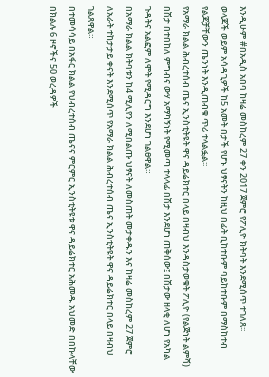እንዲሁም #በአዲስ አበባ ከዛሬ መስከረም 27 ቀን 2017 ጀምሮ የፖሊዮ ክትባት እንደሚሰጥ ተገለጸ፡፡
ወላጆች ወይም አሳዳጊዎች ከ5 አመት በታች የሆኑ ህፃናትን ከዚህ በፊት ቢከተቡም ባይከተቡም በማስከተብ የልጆቻቸውን ጤንነት እንዲጠብቁ ጥሪ ተላልፏል፡፡
የአማራ ክልል ሕብረተሰብ ጤና ኢንስቲትዩት ዋና ዳይሬክተር በላይ በዛብህ እንዳስታወቁት ፖሊዮ (የልጅነት ልምሻ) በሽታ በተበከለ ምግብና ውሃ አማካኝነት የሚመጣ ተላላፊ በሽታ እንደሆነ ጠቅሰው፤ በሽታው ዘላቂ ለሆነ የአካል ጉዳትና አልፎም ለሞት የሚዳርግ እንደሆነ ገልፀዋል።
በአማራ ክልል ክትባቱን ከ4 ሚሊየን ለሚበልጡ ህፃናት ለመስጠት መታቀዱን እና ከዛሬ መስከረም 27 ጀምሮ ለአራት ተከታታይ ቀናት እንደሚሰጥ የአማራ ክልል ሕብረተሰብ ጤና ኢንስቲትዩት ዋና ዳይሬክተር በላይ በዛብህ ገልጸዋል።
በተመሳሳይ በአፋር ክልል የህብረተሰብ ጤናና ምርምር ኢንስቲትዩቱ ዋና ዳይሬክተር አሕመዱ አህመድ በበኩላቸው በክልሉ 6 ዞኖችና 50 ወረዳዎች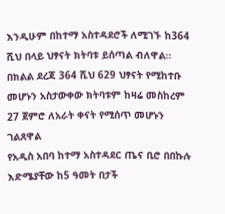እንዲሁም በከተማ አስተዳደሮች ለሚገኙ ከ364 ሺህ በላይ ህፃናት ክትባቱ ይሰጣል ብለዋል።
በክልል ደረጃ 364 ሺህ 629 ህፃናት የሚከተቡ መሆኑን አስታውቀው ክትባቱም ከዛሬ መስከረም 27 ጀምሮ ለአራት ቀናት የሚሰጥ መሆኑን ገልጸዋል
የአዲስ አበባ ከተማ አስተዳደር ጤና ቢሮ በበኩሉ እድሜያቸው ከ5 ዓመት በታች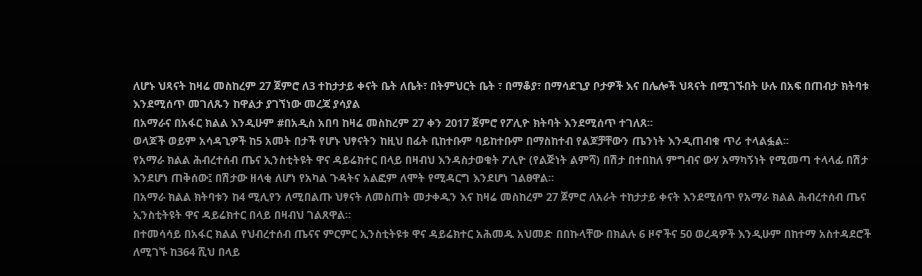ለሆኑ ህጻናት ከዛሬ መስከረም 27 ጀምሮ ለ3 ተከታታይ ቀናት ቤት ለቤት፣ በትምህርት ቤት ፣ በማቆያ፣ በማሳደጊያ ቦታዎች እና በሌሎች ህጻናት በሚገኙበት ሁሉ በአፍ በጠብታ ክትባቱ እንደሚሰጥ መገለጹን ከዋልታ ያገኘነው መረጃ ያሳያል
በአማራና በአፋር ክልል እንዲሁም #በአዲስ አበባ ከዛሬ መስከረም 27 ቀን 2017 ጀምሮ የፖሊዮ ክትባት እንደሚሰጥ ተገለጸ፡፡
ወላጆች ወይም አሳዳጊዎች ከ5 አመት በታች የሆኑ ህፃናትን ከዚህ በፊት ቢከተቡም ባይከተቡም በማስከተብ የልጆቻቸውን ጤንነት እንዲጠብቁ ጥሪ ተላልፏል፡፡
የአማራ ክልል ሕብረተሰብ ጤና ኢንስቲትዩት ዋና ዳይሬክተር በላይ በዛብህ እንዳስታወቁት ፖሊዮ (የልጅነት ልምሻ) በሽታ በተበከለ ምግብና ውሃ አማካኝነት የሚመጣ ተላላፊ በሽታ እንደሆነ ጠቅሰው፤ በሽታው ዘላቂ ለሆነ የአካል ጉዳትና አልፎም ለሞት የሚዳርግ እንደሆነ ገልፀዋል።
በአማራ ክልል ክትባቱን ከ4 ሚሊየን ለሚበልጡ ህፃናት ለመስጠት መታቀዱን እና ከዛሬ መስከረም 27 ጀምሮ ለአራት ተከታታይ ቀናት እንደሚሰጥ የአማራ ክልል ሕብረተሰብ ጤና ኢንስቲትዩት ዋና ዳይሬክተር በላይ በዛብህ ገልጸዋል።
በተመሳሳይ በአፋር ክልል የህብረተሰብ ጤናና ምርምር ኢንስቲትዩቱ ዋና ዳይሬክተር አሕመዱ አህመድ በበኩላቸው በክልሉ 6 ዞኖችና 50 ወረዳዎች እንዲሁም በከተማ አስተዳደሮች ለሚገኙ ከ364 ሺህ በላይ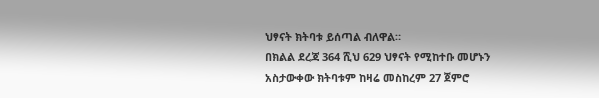ህፃናት ክትባቱ ይሰጣል ብለዋል።
በክልል ደረጃ 364 ሺህ 629 ህፃናት የሚከተቡ መሆኑን አስታውቀው ክትባቱም ከዛሬ መስከረም 27 ጀምሮ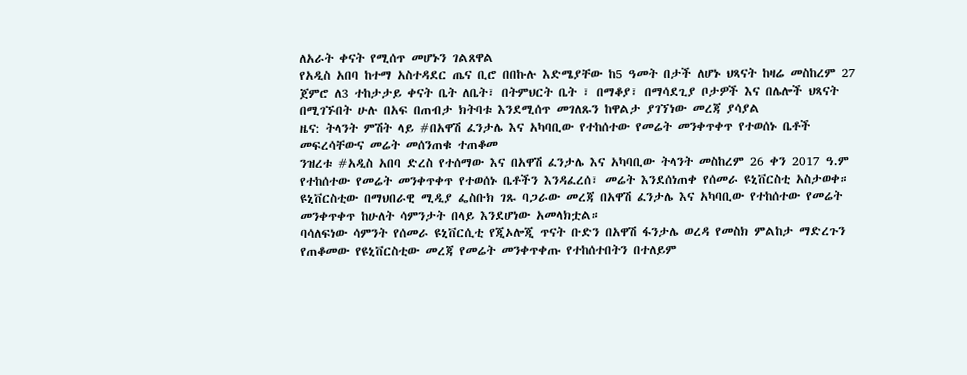ለአራት ቀናት የሚሰጥ መሆኑን ገልጸዋል
የአዲስ አበባ ከተማ አስተዳደር ጤና ቢሮ በበኩሉ እድሜያቸው ከ5 ዓመት በታች ለሆኑ ህጻናት ከዛሬ መስከረም 27 ጀምሮ ለ3 ተከታታይ ቀናት ቤት ለቤት፣ በትምህርት ቤት ፣ በማቆያ፣ በማሳደጊያ ቦታዎች እና በሌሎች ህጻናት በሚገኙበት ሁሉ በአፍ በጠብታ ክትባቱ እንደሚሰጥ መገለጹን ከዋልታ ያገኘነው መረጃ ያሳያል
ዜና: ትላንት ምሽት ላይ #በአዋሽ ፈንታሌ እና አካባቢው የተከሰተው የመሬት መንቀጥቀጥ የተወሰኑ ቤቶች መፍረሳቸውና መሬት መሰንጠቁ ተጠቆመ
ንዝረቱ #አዲስ አበባ ድረስ የተሰማው እና በአዋሽ ፈንታሌ እና አካባቢው ትላንት መስከረም 26 ቀን 2017 ዓ.ም የተከሰተው የመሬት መንቀጥቀጥ የተወሰኑ ቤቶችን እንዳፈረሰ፣ መሬት እንደሰነጠቀ የሰመራ ዩኒቨርስቲ አስታወቀ።
ዩኒቨርስቲው በማህበራዊ ሚዲያ ፌስቡክ ገጹ ባጋራው መረጃ በአዋሽ ፈንታሌ እና አካባቢው የተከሰተው የመሬት መንቀጥቀጥ ከሁለት ሳምንታት በላይ እንደሆነው አመላክቷል።
ባሳለፍነው ሳምንት የሰመራ ዩኒቨርሲቲ የጂኦሎጂ ጥናት ቡድን በአዋሽ ፋንታሌ ወረዳ የመስክ ምልከታ ማድረጉን የጠቆመው የዩኒቨርስቲው መረጃ የመሬት መንቀጥቀጡ የተከሰተበትን በተለይም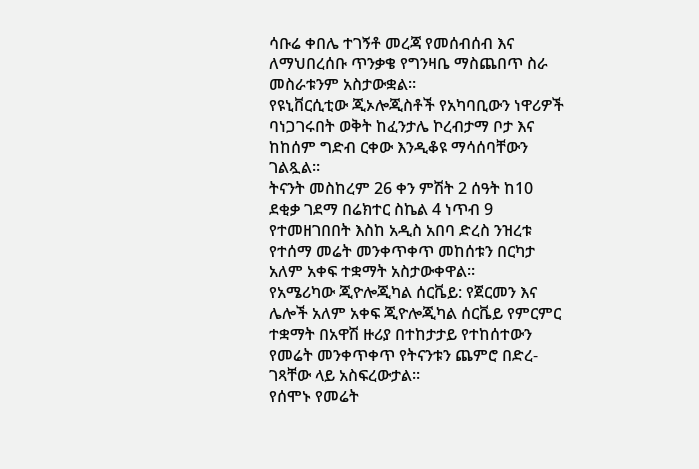ሳቡሬ ቀበሌ ተገኝቶ መረጃ የመሰብሰብ እና ለማህበረሰቡ ጥንቃቄ የግንዛቤ ማስጨበጥ ስራ መስራቱንም አስታውቋል።
የዩኒቨርሲቲው ጂኦሎጂስቶች የአካባቢውን ነዋሪዎች ባነጋገሩበት ወቅት ከፈንታሌ ኮረብታማ ቦታ እና ከከሰም ግድብ ርቀው እንዲቆዩ ማሳሰባቸውን ገልጿል።
ትናንት መስከረም 26 ቀን ምሽት 2 ሰዓት ከ10 ደቂቃ ገደማ በሬክተር ስኬል 4 ነጥብ 9 የተመዘገበበት እስከ አዲስ አበባ ድረስ ንዝረቱ የተሰማ መሬት መንቀጥቀጥ መከሰቱን በርካታ አለም አቀፍ ተቋማት አስታውቀዋል።
የአሜሪካው ጂዮሎጂካል ሰርቬይ: የጀርመን እና ሌሎች አለም አቀፍ ጂዮሎጂካል ሰርቬይ የምርምር ተቋማት በአዋሽ ዙሪያ በተከታታይ የተከሰተውን የመሬት መንቀጥቀጥ የትናንቱን ጨምሮ በድረ-ገጻቸው ላይ አስፍረውታል።
የሰሞኑ የመሬት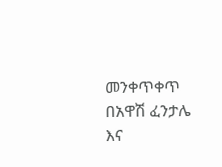መንቀጥቀጥ በአዋሽ ፈንታሌ እና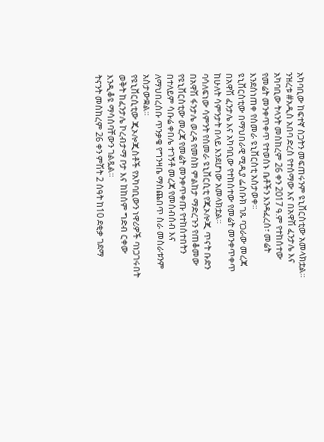አካባቢው ከፍተኛ ስጋትን መፍጠሩንም ዩኒቨርስቲው አመላክቷል።
ንዝረቱ #አዲስ አበባ ድረስ የተሰማው እና በአዋሽ ፈንታሌ እና አካባቢው ትላንት መስከረም 26 ቀን 2017 ዓ.ም የተከሰተው የመሬት መንቀጥቀጥ የተወሰኑ ቤቶችን እንዳፈረሰ፣ መሬት እንደሰነጠቀ የሰመራ ዩኒቨርስቲ አስታወቀ።
ዩኒቨርስቲው በማህበራዊ ሚዲያ ፌስቡክ ገጹ ባጋራው መረጃ በአዋሽ ፈንታሌ እና አካባቢው የተከሰተው የመሬት መንቀጥቀጥ ከሁለት ሳምንታት በላይ እንደሆነው አመላክቷል።
ባሳለፍነው ሳምንት የሰመራ ዩኒቨርሲቲ የጂኦሎጂ ጥናት ቡድን በአዋሽ ፋንታሌ ወረዳ የመስክ ምልከታ ማድረጉን የጠቆመው የዩኒቨርስቲው መረጃ የመሬት መንቀጥቀጡ የተከሰተበትን በተለይም ሳቡሬ ቀበሌ ተገኝቶ መረጃ የመሰብሰብ እና ለማህበረሰቡ ጥንቃቄ የግንዛቤ ማስጨበጥ ስራ መስራቱንም አስታውቋል።
የዩኒቨርሲቲው ጂኦሎጂስቶች የአካባቢውን ነዋሪዎች ባነጋገሩበት ወቅት ከፈንታሌ ኮረብታማ ቦታ እና ከከሰም ግድብ ርቀው እንዲቆዩ ማሳሰባቸውን ገልጿል።
ትናንት መስከረም 26 ቀን ምሽት 2 ሰዓት ከ10 ደቂቃ ገደማ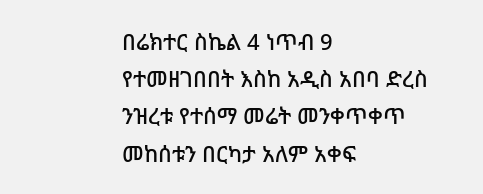በሬክተር ስኬል 4 ነጥብ 9 የተመዘገበበት እስከ አዲስ አበባ ድረስ ንዝረቱ የተሰማ መሬት መንቀጥቀጥ መከሰቱን በርካታ አለም አቀፍ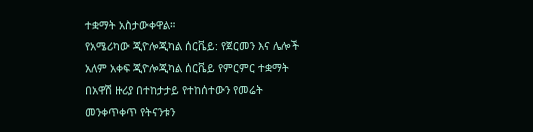ተቋማት አስታውቀዋል።
የአሜሪካው ጂዮሎጂካል ሰርቬይ: የጀርመን እና ሌሎች አለም አቀፍ ጂዮሎጂካል ሰርቬይ የምርምር ተቋማት በአዋሽ ዙሪያ በተከታታይ የተከሰተውን የመሬት መንቀጥቀጥ የትናንቱን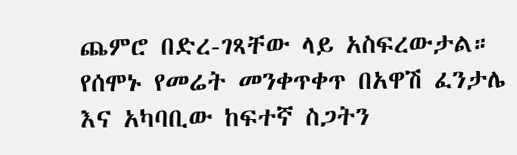ጨምሮ በድረ-ገጻቸው ላይ አስፍረውታል።
የሰሞኑ የመሬት መንቀጥቀጥ በአዋሽ ፈንታሌ እና አካባቢው ከፍተኛ ስጋትን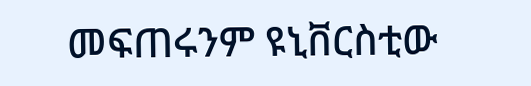መፍጠሩንም ዩኒቨርስቲው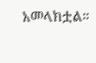አመላክቷል።